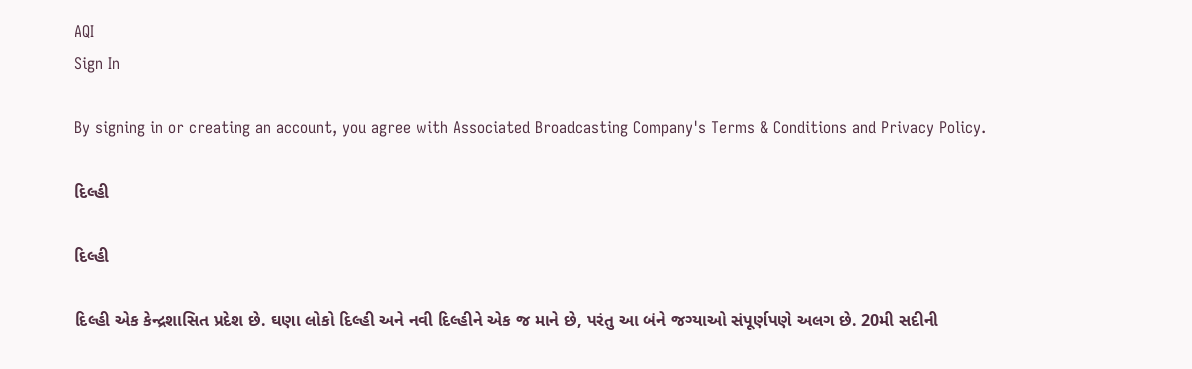AQI
Sign In

By signing in or creating an account, you agree with Associated Broadcasting Company's Terms & Conditions and Privacy Policy.

દિલ્હી

દિલ્હી

દિલ્હી એક કેન્દ્રશાસિત પ્રદેશ છે. ઘણા લોકો દિલ્હી અને નવી દિલ્હીને એક જ માને છે, પરંતુ આ બંને જગ્યાઓ સંપૂર્ણપણે અલગ છે. 20મી સદીની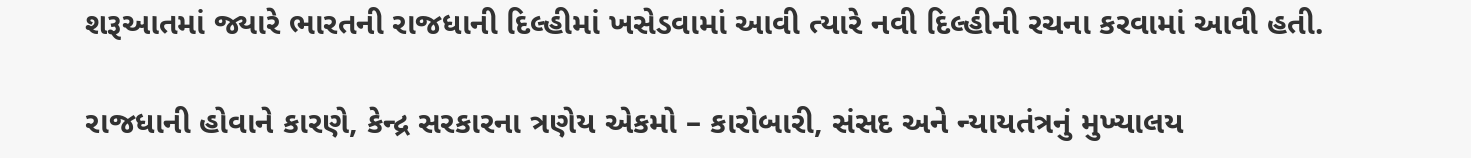શરૂઆતમાં જ્યારે ભારતની રાજધાની દિલ્હીમાં ખસેડવામાં આવી ત્યારે નવી દિલ્હીની રચના કરવામાં આવી હતી.

રાજધાની હોવાને કારણે, કેન્દ્ર સરકારના ત્રણેય એકમો – કારોબારી, સંસદ અને ન્યાયતંત્રનું મુખ્યાલય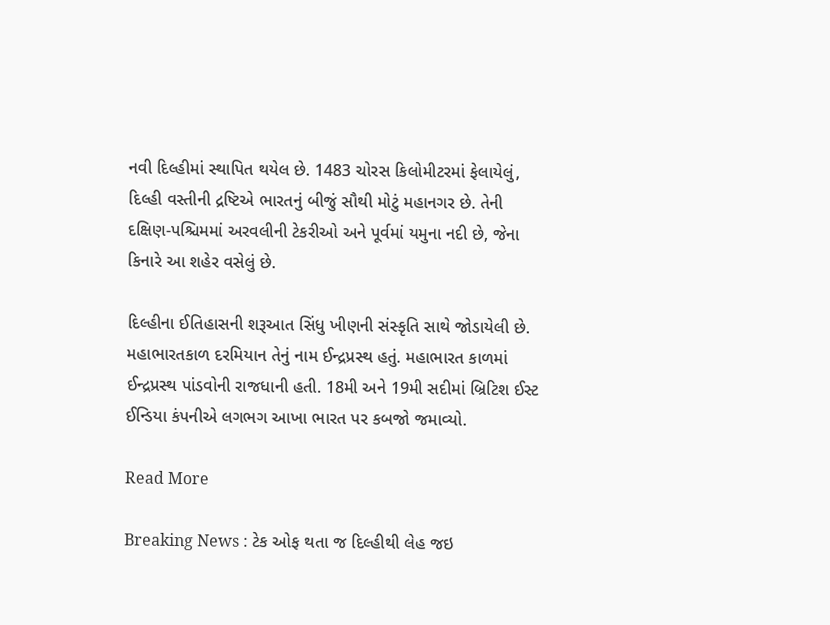નવી દિલ્હીમાં સ્થાપિત થયેલ છે. 1483 ચોરસ કિલોમીટરમાં ફેલાયેલું, દિલ્હી વસ્તીની દ્રષ્ટિએ ભારતનું બીજું સૌથી મોટું મહાનગર છે. તેની દક્ષિણ-પશ્ચિમમાં અરવલીની ટેકરીઓ અને પૂર્વમાં યમુના નદી છે, જેના કિનારે આ શહેર વસેલું છે.

દિલ્હીના ઈતિહાસની શરૂઆત સિંધુ ખીણની સંસ્કૃતિ સાથે જોડાયેલી છે. મહાભારતકાળ દરમિયાન તેનું નામ ઈન્દ્રપ્રસ્થ હતું. મહાભારત કાળમાં ઈન્દ્રપ્રસ્થ પાંડવોની રાજધાની હતી. 18મી અને 19મી સદીમાં બ્રિટિશ ઈસ્ટ ઈન્ડિયા કંપનીએ લગભગ આખા ભારત પર કબજો જમાવ્યો.

Read More

Breaking News : ટેક ઓફ થતા જ દિલ્હીથી લેહ જઇ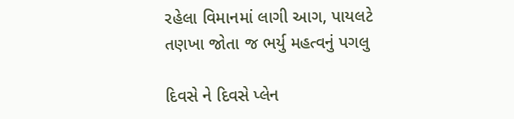રહેલા વિમાનમાં લાગી આગ, પાયલટે તણખા જોતા જ ભર્યુ મહત્વનું પગલુ

દિવસે ને દિવસે પ્લેન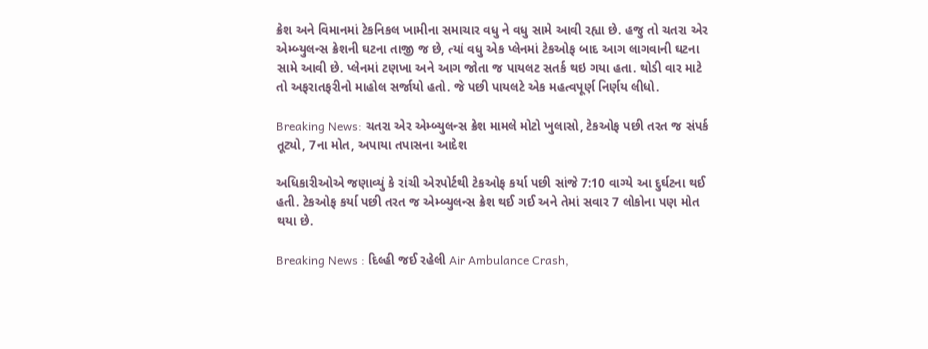ક્રેશ અને વિમાનમાં ટેકનિકલ ખામીના સમાચાર વધુ ને વધુ સામે આવી રહ્યા છે. હજુ તો ચતરા એર એમ્બ્યુલન્સ ક્રેશની ઘટના તાજી જ છે, ત્યાં વધુ એક પ્લેનમાં ટેકઓફ બાદ આગ લાગવાની ઘટના સામે આવી છે. પ્લેનમાં ટણખા અને આગ જોતા જ પાયલટ સતર્ક થઇ ગયા હતા. થોડી વાર માટે તો અફરાતફરીનો માહોલ સર્જાયો હતો. જે પછી પાયલટે એક મહત્વપૂર્ણ નિર્ણય લીધો.

Breaking News: ચતરા એર એમ્બ્યુલન્સ ક્રેશ મામલે મોટો ખુલાસો, ટેકઓફ પછી તરત જ સંપર્ક તૂટ્યો, 7ના મોત, અપાયા તપાસના આદેશ

અધિકારીઓએ જણાવ્યું કે રાંચી એરપોર્ટથી ટેકઓફ કર્યા પછી સાંજે 7:10 વાગ્યે આ દુર્ઘટના થઈ હતી. ટેકઓફ કર્યા પછી તરત જ એમ્બ્યુલન્સ ક્રેશ થઈ ગઈ અને તેમાં સવાર 7 લોકોના પણ મોત થયા છે.

Breaking News : દિલ્હી જઈ રહેલી Air Ambulance Crash,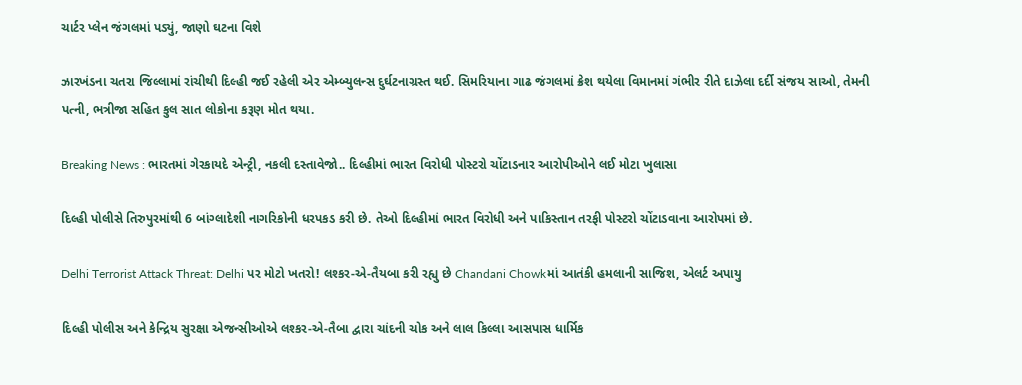ચાર્ટર પ્લેન જંગલમાં પડ્યું, જાણો ઘટના વિશે

ઝારખંડના ચતરા જિલ્લામાં રાંચીથી દિલ્હી જઈ રહેલી એર એમ્બ્યુલન્સ દુર્ઘટનાગ્રસ્ત થઈ. સિમરિયાના ગાઢ જંગલમાં ક્રેશ થયેલા વિમાનમાં ગંભીર રીતે દાઝેલા દર્દી સંજય સાઓ, તેમની પત્ની, ભત્રીજા સહિત કુલ સાત લોકોના કરૂણ મોત થયા.

Breaking News : ભારતમાં ગેરકાયદે એન્ટ્રી, નકલી દસ્તાવેજો.. દિલ્હીમાં ભારત વિરોધી પોસ્ટરો ચોંટાડનાર આરોપીઓને લઈ મોટા ખુલાસા

દિલ્હી પોલીસે તિરુપુરમાંથી 6 બાંગ્લાદેશી નાગરિકોની ધરપકડ કરી છે. તેઓ દિલ્હીમાં ભારત વિરોધી અને પાકિસ્તાન તરફી પોસ્ટરો ચોંટાડવાના આરોપમાં છે.

Delhi Terrorist Attack Threat: Delhi પર મોટો ખતરો! લશ્કર‑એ‑તૈયબા કરી રહ્યુ છે Chandani Chowkમાં આતંકી હમલાની સાજિશ, એલર્ટ અપાયુ

દિલ્હી પોલીસ અને કેન્દ્રિય સુરક્ષા એજન્સીઓએ લશ્કર‑એ‑તૈબા દ્વારા ચાંદની ચોક અને લાલ કિલ્લા આસપાસ ધાર્મિક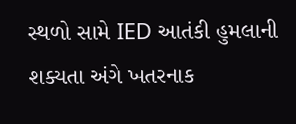સ્થળો સામે IED આતંકી હુમલાની શક્યતા અંગે ખતરનાક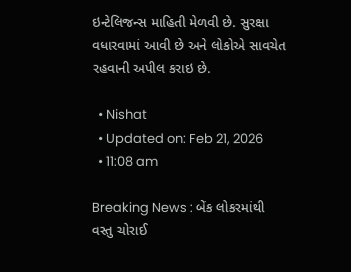ઇન્ટેલિજન્સ માહિતી મેળવી છે. સુરક્ષા વધારવામાં આવી છે અને લોકોએ સાવચેત રહવાની અપીલ કરાઇ છે.

  • Nishat
  • Updated on: Feb 21, 2026
  • 11:08 am

Breaking News : બેંક લોકરમાંથી વસ્તુ ચોરાઈ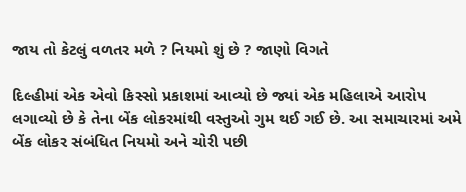જાય તો કેટલું વળતર મળે ? નિયમો શું છે ? જાણો વિગતે

દિલ્હીમાં એક એવો કિસ્સો પ્રકાશમાં આવ્યો છે જ્યાં એક મહિલાએ આરોપ લગાવ્યો છે કે તેના બેંક લોકરમાંથી વસ્તુઓ ગુમ થઈ ગઈ છે. આ સમાચારમાં અમે બેંક લોકર સંબંધિત નિયમો અને ચોરી પછી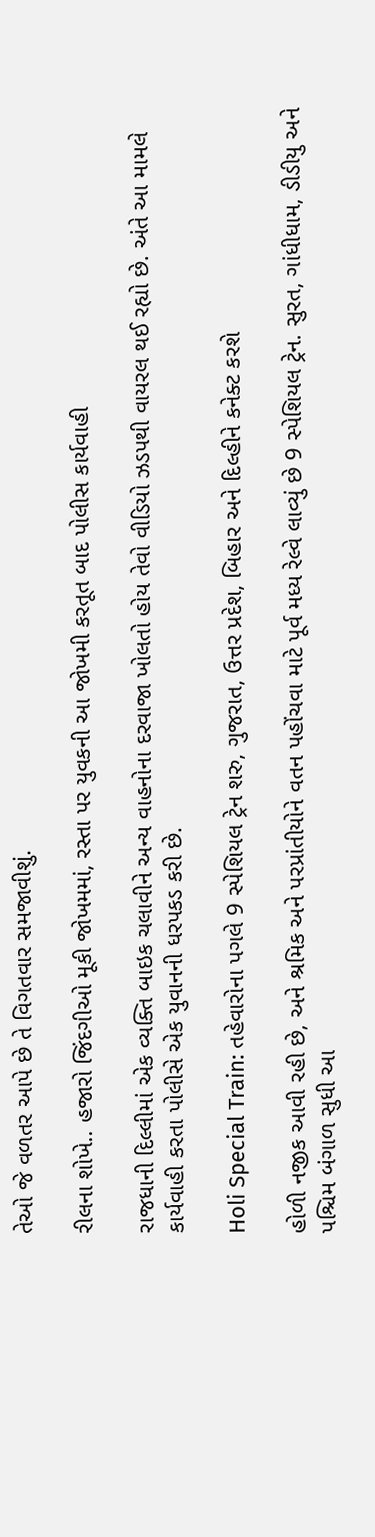તેઓ જે વળતર આપે છે તે વિગતવાર સમજાવીશું.

રીલના શોખે.. હજારો જિંદગીઓ મૂકી જોખમમાં, રસ્તા પર યુવકની આ જોખમી કરતૂત બાદ પોલીસ કાર્યવાહી

રાજધાની દિલ્લીમાં એક વ્યક્તિ બાઇક ચલાવીને અન્ય વાહનોના દરવાજા ખોલતો હોય તેવો વીડિયો ઝડપથી વાયરલ થઈ રહ્યો છે. અંતે આ મામલે કાર્યવાહી કરતા પોલીસે એક યુવાનની ધરપકડ કરી છે.

Holi Special Train: તહેવારોના પગલે 9 સ્પેશિયલ ટ્રેન શરુ, ગુજરાત, ઉત્તર પ્રદેશ, બિહાર અને દિલ્હીને કનેક્ટ કરશે

હોળી નજીક આવી રહી છે, અને શ્રમિક અને પરપ્રાંતીયોને વતન પહોંચવા માટે પૂર્વ મધ્ય રેલ્વે લાવ્યું છે 9 સ્પેશિયલ ટ્રેન. સુરત, ગાંધીધામ, ડીડીયુ અને પશ્ચિમ બંગાળ સુધી આ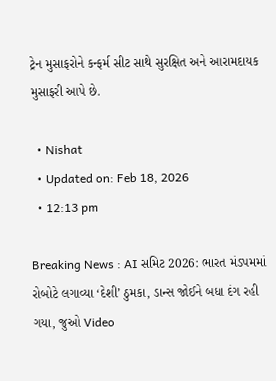ટ્રેન મુસાફરોને કન્ફર્મ સીટ સાથે સુરક્ષિત અને આરામદાયક મુસાફરી આપે છે.

  • Nishat
  • Updated on: Feb 18, 2026
  • 12:13 pm

Breaking News : AI સમિટ 2026: ભારત મંડપમમાં રોબોટે લગાવ્યા ‘દેશી’ ઠુમકા, ડાન્સ જોઈને બધા દંગ રહી ગયા, જુઓ Video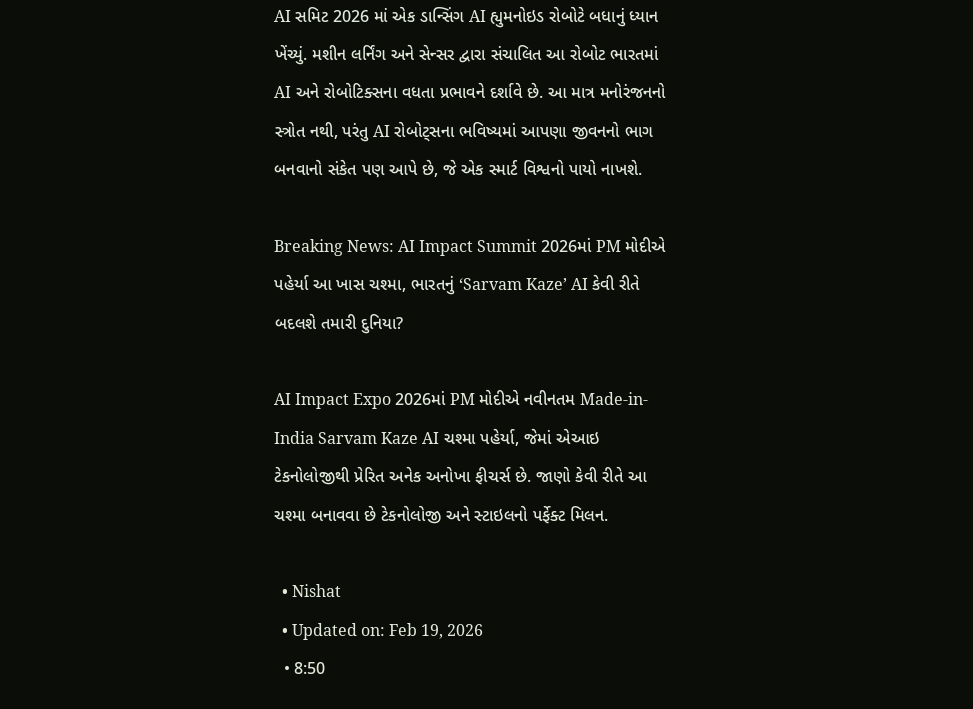AI સમિટ 2026 માં એક ડાન્સિંગ AI હ્યુમનોઇડ રોબોટે બધાનું ધ્યાન ખેંચ્યું. મશીન લર્નિંગ અને સેન્સર દ્વારા સંચાલિત આ રોબોટ ભારતમાં AI અને રોબોટિક્સના વધતા પ્રભાવને દર્શાવે છે. આ માત્ર મનોરંજનનો સ્ત્રોત નથી, પરંતુ AI રોબોટ્સના ભવિષ્યમાં આપણા જીવનનો ભાગ બનવાનો સંકેત પણ આપે છે, જે એક સ્માર્ટ વિશ્વનો પાયો નાખશે.

Breaking News: AI Impact Summit 2026માં PM મોદીએ પહેર્યા આ ખાસ ચશ્મા, ભારતનું ‘Sarvam Kaze’ AI કેવી રીતે બદલશે તમારી દુનિયા?

AI Impact Expo 2026માં PM મોદીએ નવીનતમ Made-in-India Sarvam Kaze AI ચશ્મા પહેર્યા, જેમાં એઆઇ ટેકનોલોજીથી પ્રેરિત અનેક અનોખા ફીચર્સ છે. જાણો કેવી રીતે આ ચશ્મા બનાવવા છે ટેકનોલોજી અને સ્ટાઇલનો પર્ફેક્ટ મિલન.

  • Nishat
  • Updated on: Feb 19, 2026
  • 8:50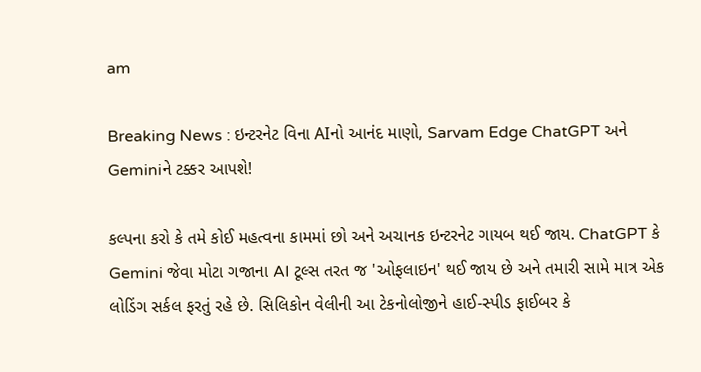am

Breaking News : ઇન્ટરનેટ વિના AIનો આનંદ માણો, Sarvam Edge ChatGPT અને Geminiને ટક્કર આપશે!

કલ્પના કરો કે તમે કોઈ મહત્વના કામમાં છો અને અચાનક ઇન્ટરનેટ ગાયબ થઈ જાય. ChatGPT કે Gemini જેવા મોટા ગજાના AI ટૂલ્સ તરત જ 'ઓફલાઇન' થઈ જાય છે અને તમારી સામે માત્ર એક લોડિંગ સર્કલ ફરતું રહે છે. સિલિકોન વેલીની આ ટેકનોલોજીને હાઈ-સ્પીડ ફાઈબર કે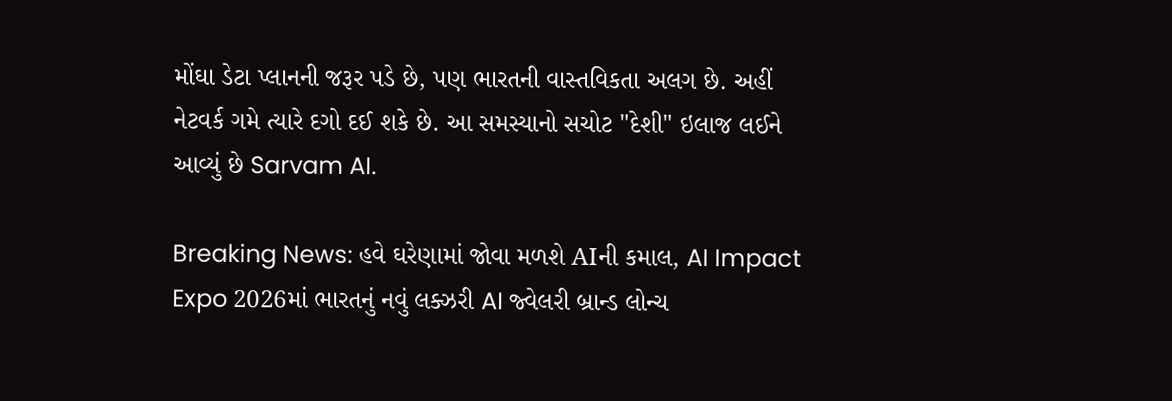મોંઘા ડેટા પ્લાનની જરૂર પડે છે, પણ ભારતની વાસ્તવિકતા અલગ છે. અહીં નેટવર્ક ગમે ત્યારે દગો દઈ શકે છે. આ સમસ્યાનો સચોટ "દેશી" ઇલાજ લઈને આવ્યું છે Sarvam AI.

Breaking News: હવે ઘરેણામાં જોવા મળશે AIની કમાલ, AI Impact Expo 2026માં ભારતનું નવું લક્ઝરી AI જ્વેલરી બ્રાન્ડ લોન્ચ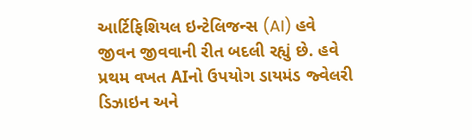આર્ટિફિશિયલ ઇન્ટેલિજન્સ (AI) હવે જીવન જીવવાની રીત બદલી રહ્યું છે. હવે પ્રથમ વખત AIનો ઉપયોગ ડાયમંડ જ્વેલરી ડિઝાઇન અને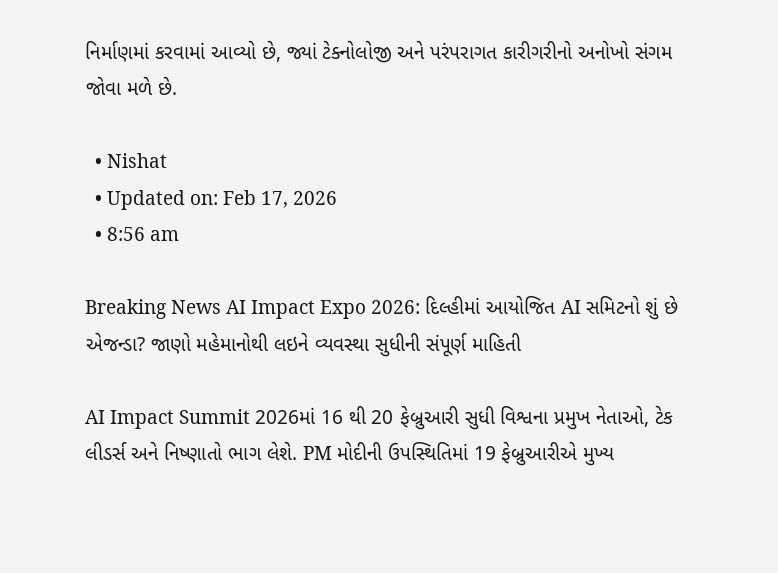નિર્માણમાં કરવામાં આવ્યો છે, જ્યાં ટેક્નોલોજી અને પરંપરાગત કારીગરીનો અનોખો સંગમ જોવા મળે છે.

  • Nishat
  • Updated on: Feb 17, 2026
  • 8:56 am

Breaking News AI Impact Expo 2026: દિલ્હીમાં આયોજિત AI સમિટનો શું છે એજન્ડા? જાણો મહેમાનોથી લઇને વ્યવસ્થા સુધીની સંપૂર્ણ માહિતી

AI Impact Summit 2026માં 16 થી 20 ફેબ્રુઆરી સુધી વિશ્વના પ્રમુખ નેતાઓ, ટેક લીડર્સ અને નિષ્ણાતો ભાગ લેશે. PM મોદીની ઉપસ્થિતિમાં 19 ફેબ્રુઆરીએ મુખ્ય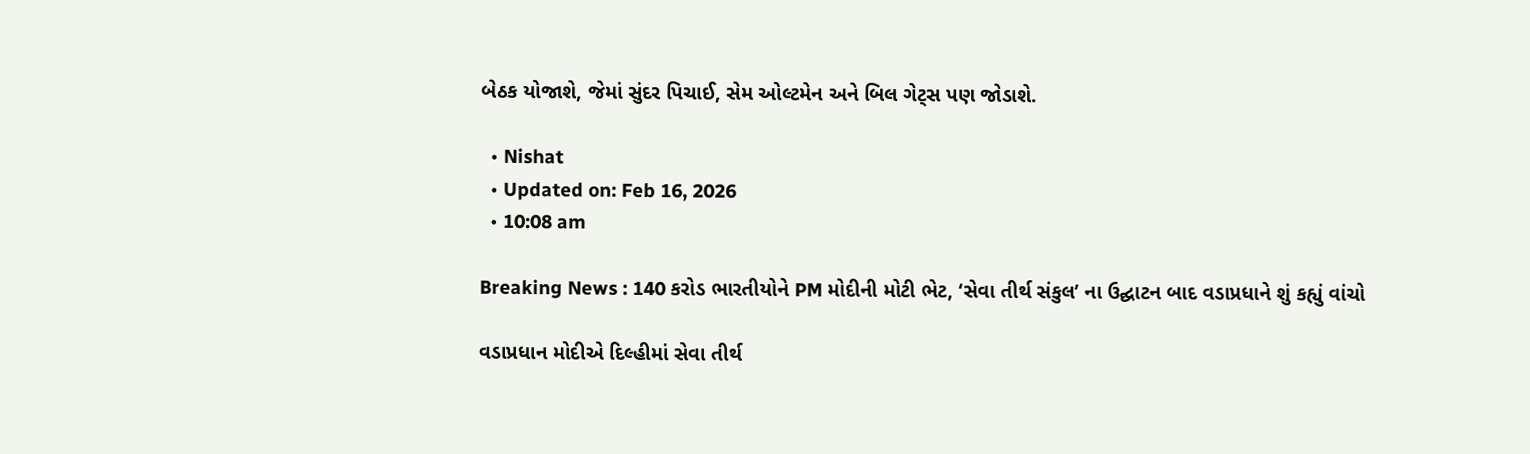બેઠક યોજાશે, જેમાં સુંદર પિચાઈ, સેમ ઓલ્ટમેન અને બિલ ગેટ્સ પણ જોડાશે.

  • Nishat
  • Updated on: Feb 16, 2026
  • 10:08 am

Breaking News : 140 કરોડ ભારતીયોને PM મોદીની મોટી ભેટ, ‘સેવા તીર્થ સંકુલ’ ના ઉદ્ઘાટન બાદ વડાપ્રધાને શું કહ્યું વાંચો

વડાપ્રધાન મોદીએ દિલ્હીમાં સેવા તીર્થ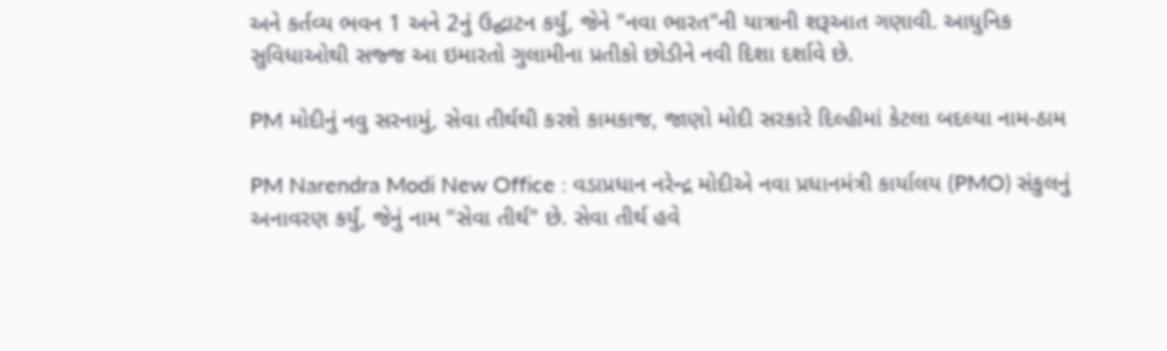અને કર્તવ્ય ભવન 1 અને 2નું ઉદ્ઘાટન કર્યું, જેને "નવા ભારત"ની યાત્રાની શરૂઆત ગણાવી. આધુનિક સુવિધાઓથી સજ્જ આ ઇમારતો ગુલામીના પ્રતીકો છોડીને નવી દિશા દર્શાવે છે.

PM મોદીનું નવુ સરનામું, સેવા તીર્થથી કરશે કામકાજ, જાણો મોદી સરકારે દિલ્હીમાં કેટલા બદલ્યા નામ-ઠામ

PM Narendra Modi New Office : વડાપ્રધાન નરેન્દ્ર મોદીએ નવા પ્રધાનમંત્રી કાર્યાલય (PMO) સંકુલનું અનાવરણ કર્યું, જેનું નામ "સેવા તીર્થ" છે. સેવા તીર્થ હવે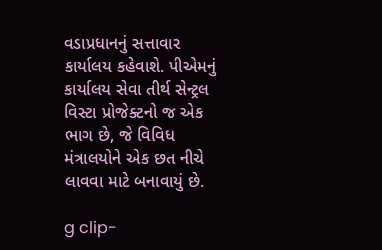વડાપ્રધાનનું સત્તાવાર કાર્યાલય કહેવાશે. પીએમનું કાર્યાલય સેવા તીર્થ સેન્ટ્રલ વિસ્ટા પ્રોજેક્ટનો જ એક ભાગ છે, જે વિવિધ મંત્રાલયોને એક છત નીચે લાવવા માટે બનાવાયું છે.

g clip-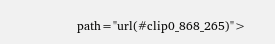path="url(#clip0_868_265)">